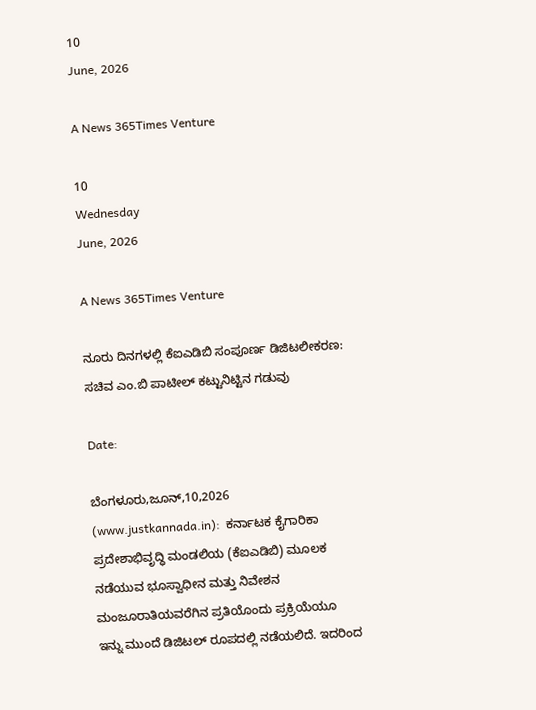10
June, 2026

A News 365Times Venture

10
Wednesday
June, 2026

A News 365Times Venture

ನೂರು ದಿನಗಳಲ್ಲಿ ಕೆಐಎಡಿಬಿ ಸಂಪೂರ್ಣ ಡಿಜಿಟಲೀಕರಣ: ಸಚಿವ ಎಂ.ಬಿ ಪಾಟೀಲ್ ಕಟ್ಟುನಿಟ್ಟಿನ ಗಡುವು

Date:

ಬೆಂಗಳೂರು,ಜೂನ್,10,2026 (www.justkannada.in):  ಕರ್ನಾಟಕ ಕೈಗಾರಿಕಾ ಪ್ರದೇಶಾಭಿವೃದ್ಧಿ ಮಂಡಲಿಯ (ಕೆಐಎಡಿಬಿ) ಮೂಲಕ ನಡೆಯುವ ಭೂಸ್ವಾಧೀನ ಮತ್ತು ನಿವೇಶನ ಮಂಜೂರಾತಿಯವರೆಗಿನ ಪ್ರತಿಯೊಂದು ಪ್ರಕ್ರಿಯೆಯೂ ಇನ್ನು ಮುಂದೆ ಡಿಜಿಟಲ್ ರೂಪದಲ್ಲಿ ನಡೆಯಲಿದೆ. ಇದರಿಂದ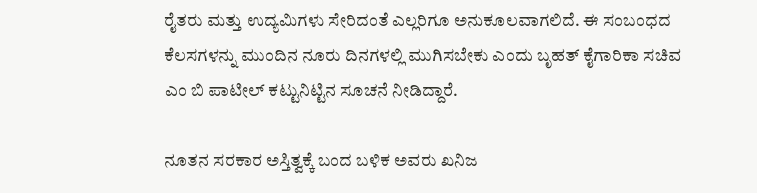ರೈತರು ಮತ್ತು ಉದ್ಯಮಿಗಳು ಸೇರಿದಂತೆ ಎಲ್ಲರಿಗೂ ಅನುಕೂಲವಾಗಲಿದೆ. ಈ ಸಂಬಂಧದ ಕೆಲಸಗಳನ್ನು ಮುಂದಿನ ನೂರು ದಿನಗಳಲ್ಲಿ ಮುಗಿಸಬೇಕು ಎಂದು ಬೃಹತ್ ಕೈಗಾರಿಕಾ ಸಚಿವ ಎಂ ಬಿ ಪಾಟೀಲ್ ಕಟ್ಟುನಿಟ್ಟಿನ ಸೂಚನೆ ನೀಡಿದ್ದಾರೆ.

ನೂತನ ಸರಕಾರ ಅಸ್ತಿತ್ವಕ್ಕೆ ಬಂದ ಬಳಿಕ ಅವರು ಖನಿಜ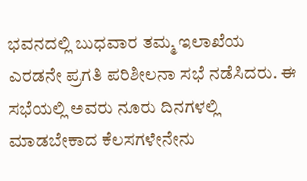ಭವನದಲ್ಲಿ ಬುಧವಾರ ತಮ್ಮ ಇಲಾಖೆಯ ಎರಡನೇ ಪ್ರಗತಿ ಪರಿಶೀಲನಾ ಸಭೆ ನಡೆಸಿದರು. ಈ ಸಭೆಯಲ್ಲಿ ಅವರು ನೂರು ದಿನಗಳಲ್ಲಿ ಮಾಡಬೇಕಾದ ಕೆಲಸಗಳೇನೇನು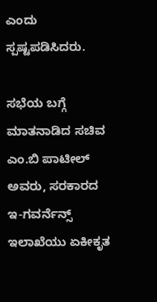ಎಂದು ಸ್ಪಷ್ಟಪಡಿಸಿದರು.

ಸಭೆಯ ಬಗ್ಗೆ ಮಾತನಾಡಿದ ಸಚಿವ ಎಂ.ಬಿ ಪಾಟೀಲ್ ಅವರು, ಸರಕಾರದ ಇ-ಗವರ್ನೆನ್ಸ್ ಇಲಾಖೆಯು ಏಕೀಕೃತ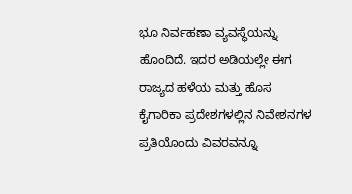ಭೂ ನಿರ್ವಹಣಾ ವ್ಯವಸ್ಥೆಯನ್ನು ಹೊಂದಿದೆ. ಇದರ ಅಡಿಯಲ್ಲೇ ಈಗ ರಾಜ್ಯದ ಹಳೆಯ ಮತ್ತು ಹೊಸ ಕೈಗಾರಿಕಾ ಪ್ರದೇಶಗಳಲ್ಲಿನ ನಿವೇಶನಗಳ ಪ್ರತಿಯೊಂದು ವಿವರವನ್ನೂ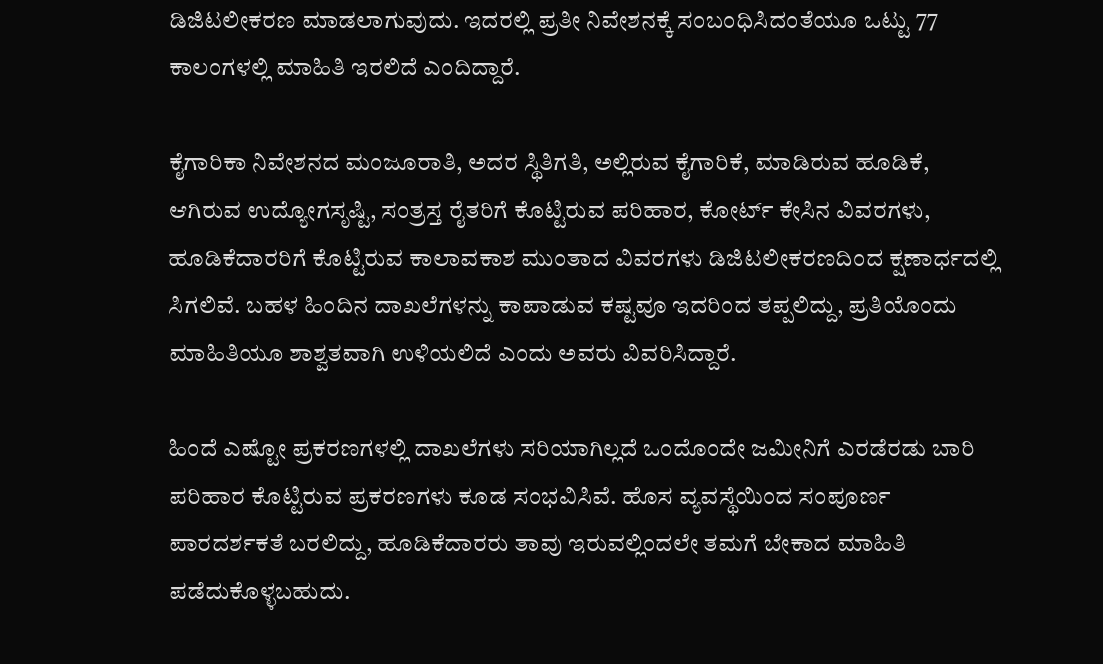ಡಿಜಿಟಲೀಕರಣ ಮಾಡಲಾಗುವುದು. ಇದರಲ್ಲಿ ಪ್ರತೀ ನಿವೇಶನಕ್ಕೆ ಸಂಬಂಧಿಸಿದಂತೆಯೂ ಒಟ್ಟು 77 ಕಾಲಂಗಳಲ್ಲಿ ಮಾಹಿತಿ ಇರಲಿದೆ ಎಂದಿದ್ದಾರೆ.

ಕೈಗಾರಿಕಾ ನಿವೇಶನದ ಮಂಜೂರಾತಿ, ಅದರ ಸ್ಥಿತಿಗತಿ, ಅಲ್ಲಿರುವ ಕೈಗಾರಿಕೆ, ಮಾಡಿರುವ ಹೂಡಿಕೆ, ಆಗಿರುವ ಉದ್ಯೋಗಸೃಷ್ಟಿ, ಸಂತ್ರಸ್ತ ರೈತರಿಗೆ ಕೊಟ್ಟಿರುವ ಪರಿಹಾರ, ಕೋರ್ಟ್ ಕೇಸಿನ ವಿವರಗಳು, ಹೂಡಿಕೆದಾರರಿಗೆ ಕೊಟ್ಟಿರುವ ಕಾಲಾವಕಾಶ ಮುಂತಾದ ವಿವರಗಳು ಡಿಜಿಟಲೀಕರಣದಿಂದ ಕ್ಷಣಾರ್ಧದಲ್ಲಿ ಸಿಗಲಿವೆ. ಬಹಳ ಹಿಂದಿನ ದಾಖಲೆಗಳನ್ನು ಕಾಪಾಡುವ ಕಷ್ಟವೂ ಇದರಿಂದ ತಪ್ಪಲಿದ್ದು, ಪ್ರತಿಯೊಂದು ಮಾಹಿತಿಯೂ ಶಾಶ್ವತವಾಗಿ ಉಳಿಯಲಿದೆ ಎಂದು ಅವರು ವಿವರಿಸಿದ್ದಾರೆ.

ಹಿಂದೆ ಎಷ್ಟೋ ಪ್ರಕರಣಗಳಲ್ಲಿ ದಾಖಲೆಗಳು ಸರಿಯಾಗಿಲ್ಲದೆ ಒಂದೊಂದೇ ಜಮೀನಿಗೆ ಎರಡೆರಡು ಬಾರಿ ಪರಿಹಾರ ಕೊಟ್ಟಿರುವ ಪ್ರಕರಣಗಳು ಕೂಡ ಸಂಭವಿಸಿವೆ. ಹೊಸ ವ್ಯವಸ್ಥೆಯಿಂದ ಸಂಪೂರ್ಣ ಪಾರದರ್ಶಕತೆ ಬರಲಿದ್ದು, ಹೂಡಿಕೆದಾರರು ತಾವು ಇರುವಲ್ಲಿಂದಲೇ ತಮಗೆ ಬೇಕಾದ ಮಾಹಿತಿ ಪಡೆದುಕೊಳ್ಳಬಹುದು.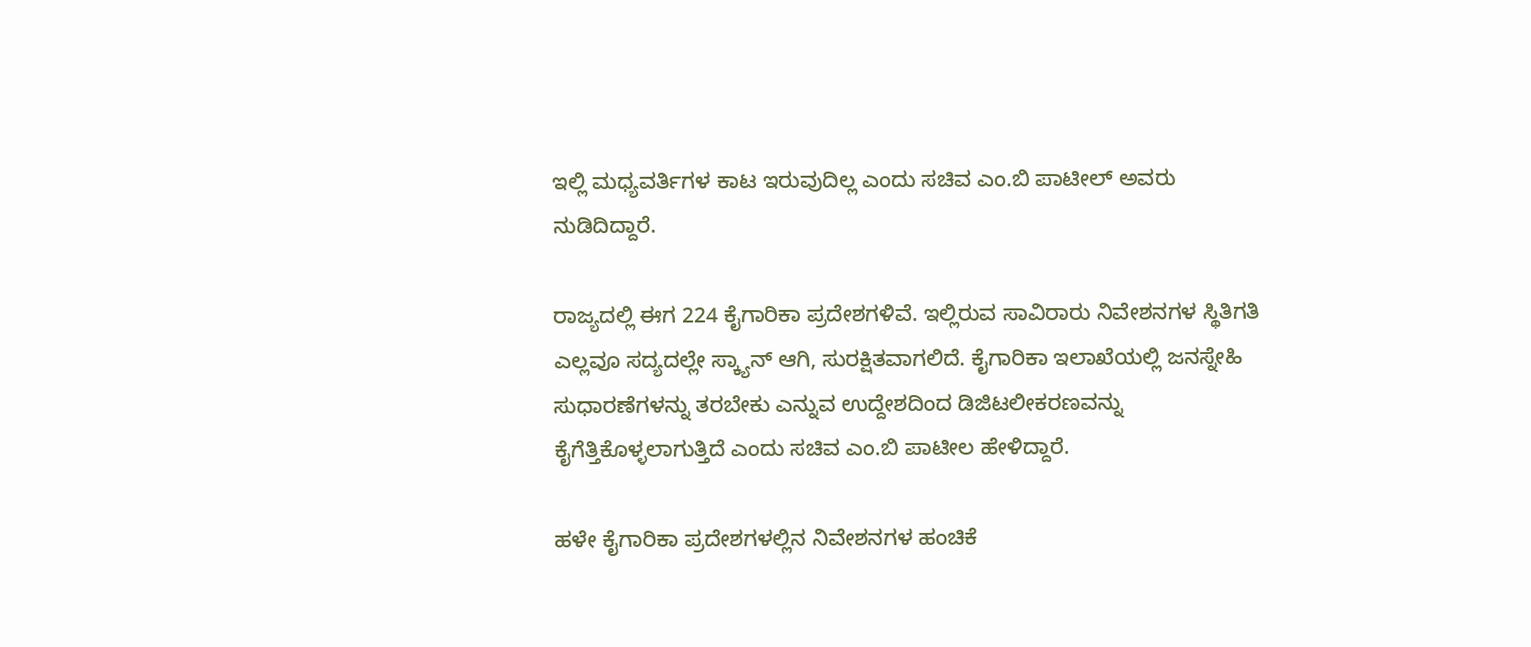ಇಲ್ಲಿ ಮಧ್ಯವರ್ತಿಗಳ ಕಾಟ ಇರುವುದಿಲ್ಲ ಎಂದು ಸಚಿವ ಎಂ.ಬಿ ಪಾಟೀಲ್ ಅವರು ನುಡಿದಿದ್ದಾರೆ.

ರಾಜ್ಯದಲ್ಲಿ ಈಗ 224 ಕೈಗಾರಿಕಾ ಪ್ರದೇಶಗಳಿವೆ. ಇಲ್ಲಿರುವ ಸಾವಿರಾರು ನಿವೇಶನಗಳ ಸ್ಥಿತಿಗತಿ ಎಲ್ಲವೂ ಸದ್ಯದಲ್ಲೇ ಸ್ಕ್ಯಾನ್ ಆಗಿ, ಸುರಕ್ಷಿತವಾಗಲಿದೆ. ಕೈಗಾರಿಕಾ ಇಲಾಖೆಯಲ್ಲಿ ಜನಸ್ನೇಹಿ ಸುಧಾರಣೆಗಳನ್ನು ತರಬೇಕು ಎನ್ನುವ ಉದ್ದೇಶದಿಂದ ಡಿಜಿಟಲೀಕರಣವನ್ನು ಕೈಗೆತ್ತಿಕೊಳ್ಳಲಾಗುತ್ತಿದೆ ಎಂದು ಸಚಿವ ಎಂ.ಬಿ ಪಾಟೀಲ ಹೇಳಿದ್ದಾರೆ.

ಹಳೇ ಕೈಗಾರಿಕಾ ಪ್ರದೇಶಗಳಲ್ಲಿನ ನಿವೇಶನಗಳ ಹಂಚಿಕೆ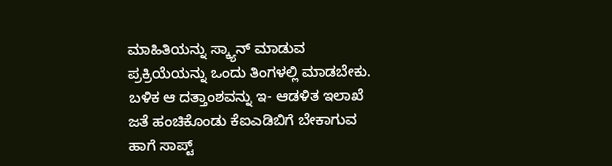ಮಾಹಿತಿಯನ್ನು ಸ್ಕ್ಯಾನ್ ಮಾಡುವ ಪ್ರಕ್ರಿಯೆಯನ್ನು ಒಂದು ತಿಂಗಳಲ್ಲಿ ಮಾಡಬೇಕು. ಬಳಿಕ ಆ ದತ್ತಾಂಶವನ್ನು ಇ- ಆಡಳಿತ ಇಲಾಖೆ ಜತೆ ಹಂಚಿಕೊಂಡು ಕೆಐಎಡಿಬಿಗೆ ಬೇಕಾಗುವ ಹಾಗೆ ಸಾಪ್ಟ್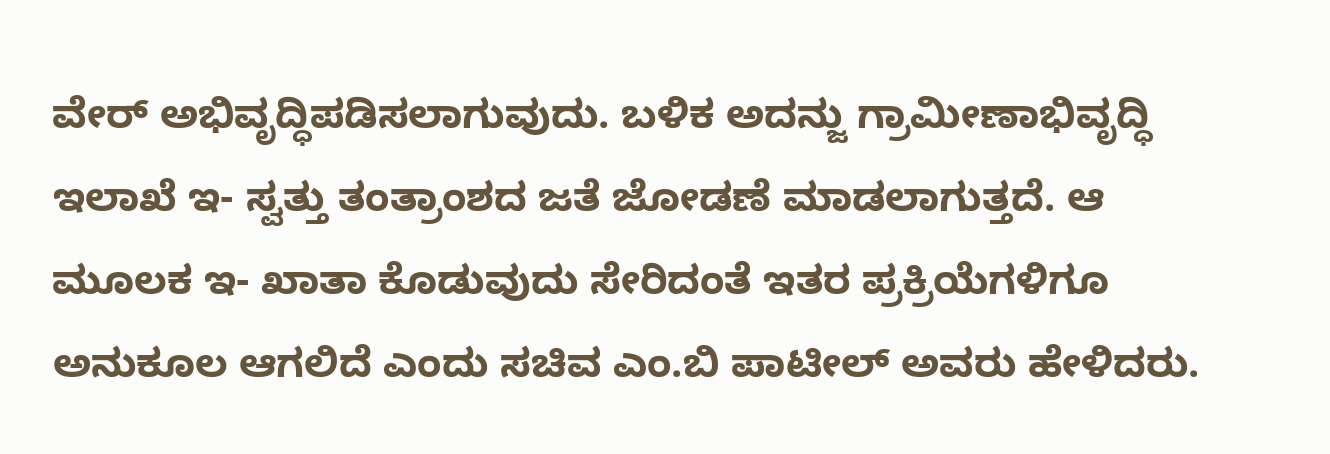ವೇರ್ ಅಭಿವೃದ್ಧಿಪಡಿಸಲಾಗುವುದು. ಬಳಿಕ ಅದನ್ಜು ಗ್ರಾಮೀಣಾಭಿವೃದ್ಧಿ ಇಲಾಖೆ ಇ- ಸ್ವತ್ತು ತಂತ್ರಾಂಶದ ಜತೆ ಜೋಡಣೆ ಮಾಡಲಾಗುತ್ತದೆ. ಆ ಮೂಲಕ ಇ- ಖಾತಾ ಕೊಡುವುದು ಸೇರಿದಂತೆ ಇತರ ಪ್ರಕ್ರಿಯೆಗಳಿಗೂ ಅನುಕೂಲ ಆಗಲಿದೆ ಎಂದು ಸಚಿವ ಎಂ.ಬಿ ಪಾಟೀಲ್ ಅವರು ಹೇಳಿದರು.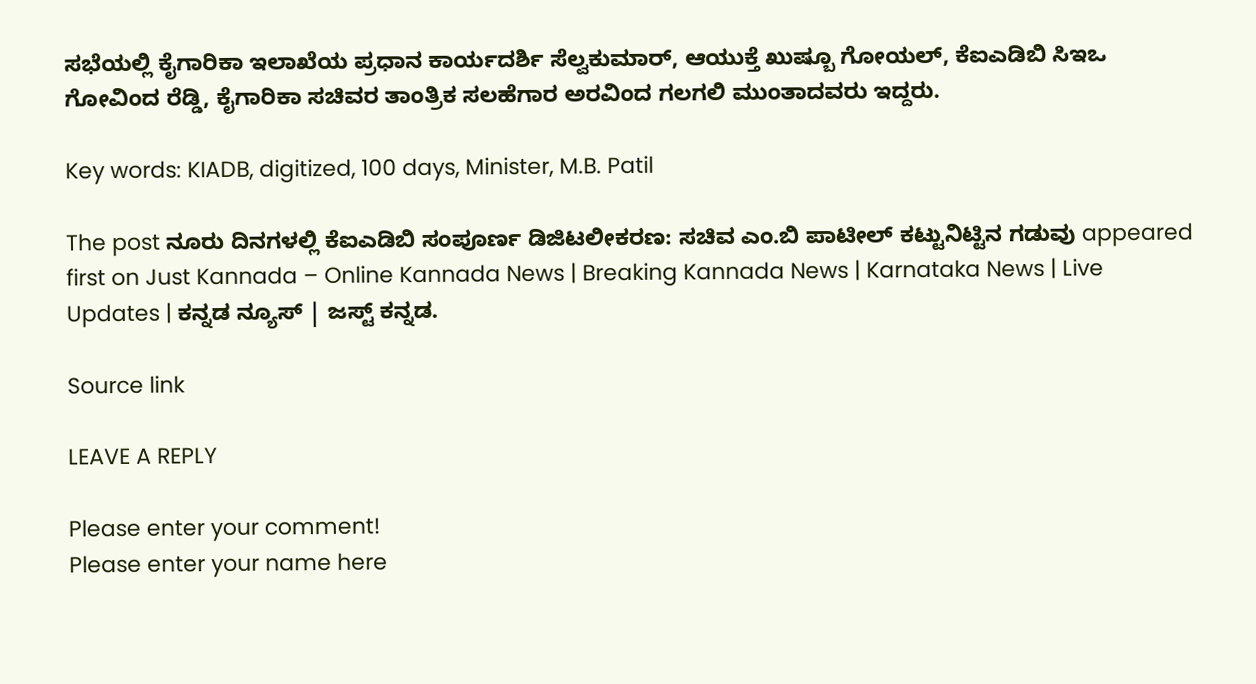ಸಭೆಯಲ್ಲಿ ಕೈಗಾರಿಕಾ ಇಲಾಖೆಯ ಪ್ರಧಾನ ಕಾರ್ಯದರ್ಶಿ ಸೆಲ್ವಕುಮಾರ್, ಆಯುಕ್ತೆ ಖುಷ್ಬೂ ಗೋಯಲ್, ಕೆಐಎಡಿಬಿ ಸಿಇಒ ಗೋವಿಂದ ರೆಡ್ಡಿ, ಕೈಗಾರಿಕಾ ಸಚಿವರ ತಾಂತ್ರಿಕ ಸಲಹೆಗಾರ ಅರವಿಂದ ಗಲಗಲಿ ಮುಂತಾದವರು ಇದ್ದರು.

Key words: KIADB, digitized, 100 days, Minister, M.B. Patil

The post ನೂರು ದಿನಗಳಲ್ಲಿ ಕೆಐಎಡಿಬಿ ಸಂಪೂರ್ಣ ಡಿಜಿಟಲೀಕರಣ: ಸಚಿವ ಎಂ.ಬಿ ಪಾಟೀಲ್ ಕಟ್ಟುನಿಟ್ಟಿನ ಗಡುವು appeared first on Just Kannada – Online Kannada News | Breaking Kannada News | Karnataka News | Live Updates | ಕನ್ನಡ ನ್ಯೂಸ್ | ಜಸ್ಟ್ ಕನ್ನಡ.

Source link

LEAVE A REPLY

Please enter your comment!
Please enter your name here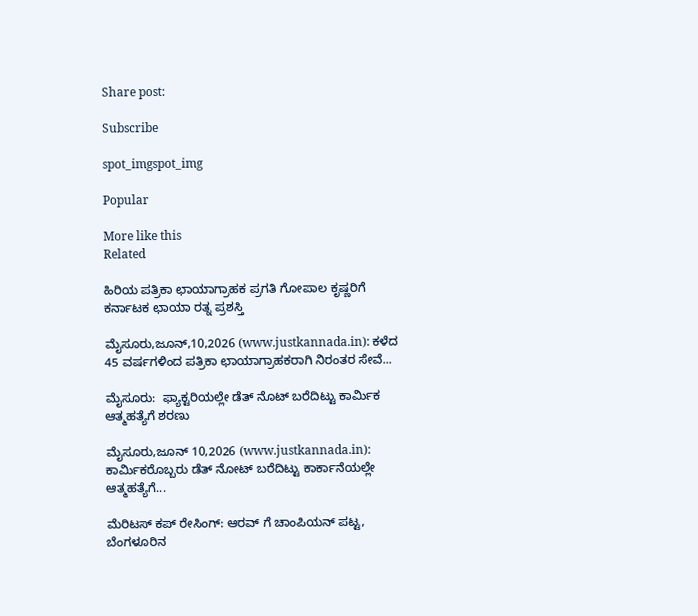Share post:

Subscribe

spot_imgspot_img

Popular

More like this
Related

ಹಿರಿಯ ಪತ್ರಿಕಾ ಛಾಯಾಗ್ರಾಹಕ ಪ್ರಗತಿ ಗೋಪಾಲ ಕೃಷ್ಣರಿಗೆ ಕರ್ನಾಟಕ ಛಾಯಾ ರತ್ನ ಪ್ರಶಸ್ತಿ

ಮೈಸೂರು,ಜೂನ್,10,2026 (www.justkannada.in): ಕಳೆದ 45 ವರ್ಷಗಳಿಂದ ಪತ್ರಿಕಾ ಛಾಯಾಗ್ರಾಹಕರಾಗಿ ನಿರಂತರ ಸೇವೆ...

ಮೈಸೂರು:  ಫ್ಯಾಕ್ಟರಿಯಲ್ಲೇ ಡೆತ್ ನೊಟ್ ಬರೆದಿಟ್ಟು ಕಾರ್ಮಿಕ ಆತ್ಮಹತ್ಯೆಗೆ ಶರಣು

ಮೈಸೂರು,ಜೂನ್ 10,2026 (www.justkannada.in): ಕಾರ್ಮಿಕರೊಬ್ಬರು ಡೆತ್ ನೋಟ್ ಬರೆದಿಟ್ಟು ಕಾರ್ಕಾನೆಯಲ್ಲೇ ಆತ್ಮಹತ್ಯೆಗೆ...

ಮೆರಿಟಸ್ ಕಪ್ ರೇಸಿಂಗ್: ಆರವ್‌ ಗೆ ಚಾಂಪಿಯನ್ ಪಟ್ಟ, ಬೆಂಗಳೂರಿನ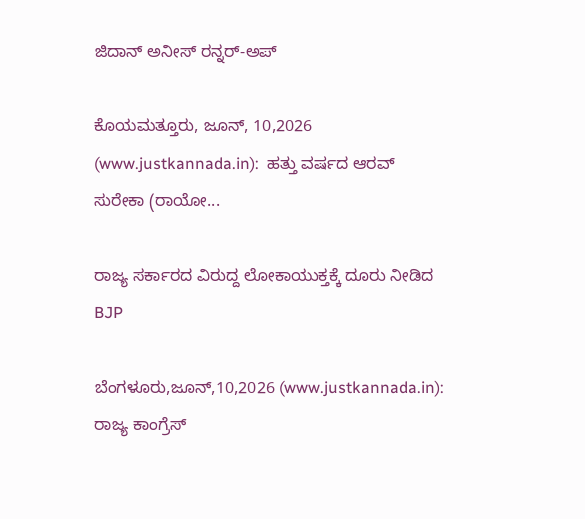ಜಿದಾನ್ ಅನೀಸ್‌ ರನ್ನರ್-ಅಪ್

ಕೊಯಮತ್ತೂರು, ಜೂನ್, 10,2026 (www.justkannada.in):  ಹತ್ತು ವರ್ಷದ ಆರವ್ ಸುರೇಕಾ (ರಾಯೋ...

ರಾಜ್ಯ ಸರ್ಕಾರದ ವಿರುದ್ದ ಲೋಕಾಯುಕ್ತಕ್ಕೆ ದೂರು ನೀಡಿದ BJP

ಬೆಂಗಳೂರು,ಜೂನ್,10,2026 (www.justkannada.in):  ರಾಜ್ಯ ಕಾಂಗ್ರೆಸ್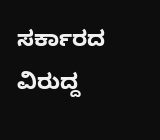ಸರ್ಕಾರದ ವಿರುದ್ದ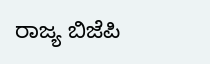ರಾಜ್ಯ ಬಿಜೆಪಿ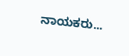ನಾಯಕರು...